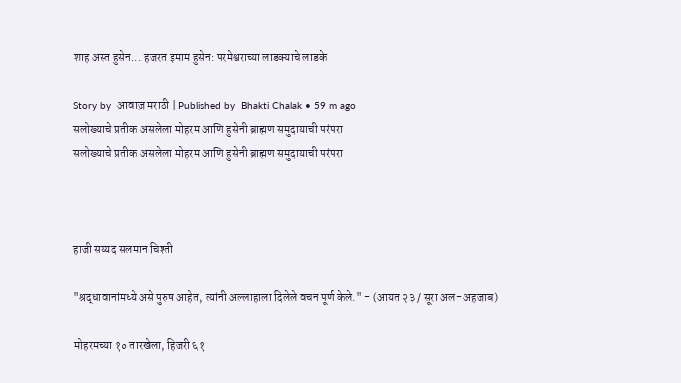शाह अस्त हुसेन... हजरत इमाम हुसेन: परमेश्वराच्या लाडक्याचे लाडके

Story by  आवाज़ मराठी | Published by  Bhakti Chalak • 59 m ago
सलोख्याचे प्रतीक असलेला मोहरम आणि हुसेनी ब्राह्मण समुदायाची परंपरा
सलोख्याचे प्रतीक असलेला मोहरम आणि हुसेनी ब्राह्मण समुदायाची परंपरा



हाजी सय्यद सलमान चिश्ती

"श्रद्धावानांमध्ये असे पुरुष आहेत, त्यांनी अल्लाहाला दिलेले वचन पूर्ण केले." - (आयत २३ / सूरा अल-अहजाब)

मोहरमच्या १० तारखेला, हिजरी ६१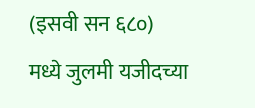(इसवी सन ६८०) मध्ये जुलमी यजीदच्या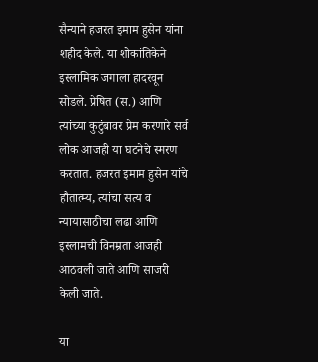सैन्याने हजरत इमाम हुसेन यांना शहीद केले. या शोकांतिकेने इस्लामिक जगाला हादरवून सोडले. प्रेषित (स.) आणि त्यांच्या कुटुंबावर प्रेम करणारे सर्व लोक आजही या घटनेचे स्मरण करतात. हजरत इमाम हुसेन यांचे हौतात्म्य, त्यांचा सत्य व न्यायासाठीचा लढा आणि इस्लामची विनम्रता आजही आठवली जाते आणि साजरी केली जाते.

या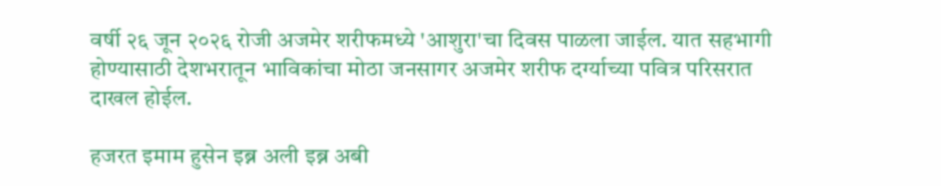वर्षी २६ जून २०२६ रोजी अजमेर शरीफमध्ये 'आशुरा'चा दिवस पाळला जाईल. यात सहभागी होण्यासाठी देशभरातून भाविकांचा मोठा जनसागर अजमेर शरीफ दर्ग्याच्या पवित्र परिसरात दाखल होईल.

हजरत इमाम हुसेन इब्न अली इब्न अबी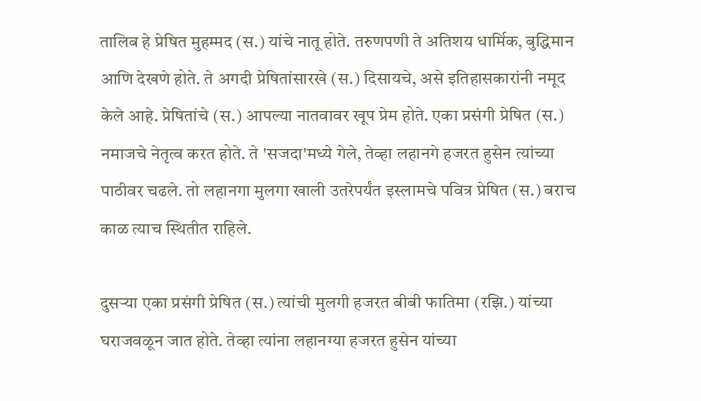तालिब हे प्रेषित मुहम्मद (स.) यांचे नातू होते. तरुणपणी ते अतिशय धार्मिक, बुद्धिमान आणि देखणे होते. ते अगदी प्रेषितांसारखे (स.) दिसायचे, असे इतिहासकारांनी नमूद केले आहे. प्रेषितांचे (स.) आपल्या नातवावर खूप प्रेम होते. एका प्रसंगी प्रेषित (स.) नमाजचे नेतृत्व करत होते. ते 'सजदा'मध्ये गेले, तेव्हा लहानगे हजरत हुसेन त्यांच्या पाठीवर चढले. तो लहानगा मुलगा खाली उतरेपर्यंत इस्लामचे पवित्र प्रेषित (स.) बराच काळ त्याच स्थितीत राहिले.

दुसऱ्या एका प्रसंगी प्रेषित (स.) त्यांची मुलगी हजरत बीबी फातिमा (रझि.) यांच्या घराजवळून जात होते. तेव्हा त्यांना लहानग्या हजरत हुसेन यांच्या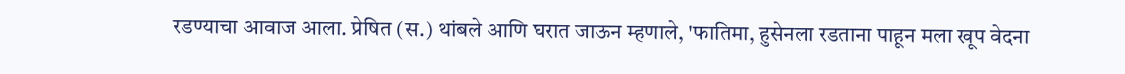रडण्याचा आवाज आला. प्रेषित (स.) थांबले आणि घरात जाऊन म्हणाले, 'फातिमा, हुसेनला रडताना पाहून मला खूप वेदना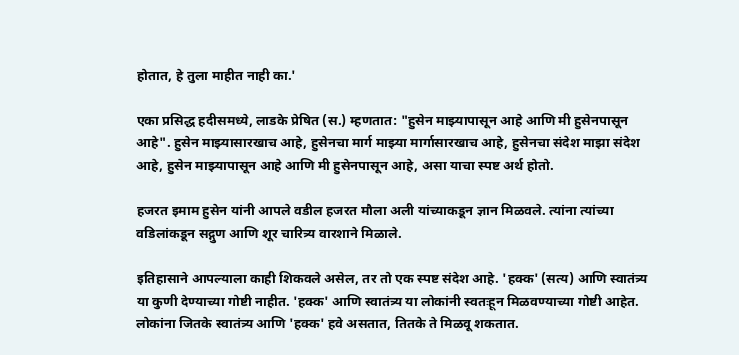होतात, हे तुला माहीत नाही का.'

एका प्रसिद्ध हदीसमध्ये, लाडके प्रेषित (स.) म्हणतात: "हुसेन माझ्यापासून आहे आणि मी हुसेनपासून आहे". हुसेन माझ्यासारखाच आहे, हुसेनचा मार्ग माझ्या मार्गासारखाच आहे, हुसेनचा संदेश माझा संदेश आहे, हुसेन माझ्यापासून आहे आणि मी हुसेनपासून आहे, असा याचा स्पष्ट अर्थ होतो.

हजरत इमाम हुसेन यांनी आपले वडील हजरत मौला अली यांच्याकडून ज्ञान मिळवले. त्यांना त्यांच्या वडिलांकडून सद्गुण आणि शूर चारित्र्य वारशाने मिळाले.

इतिहासाने आपल्याला काही शिकवले असेल, तर तो एक स्पष्ट संदेश आहे. 'हक्क' (सत्य) आणि स्वातंत्र्य या कुणी देण्याच्या गोष्टी नाहीत. 'हक्क' आणि स्वातंत्र्य या लोकांनी स्वतःहून मिळवण्याच्या गोष्टी आहेत. लोकांना जितके स्वातंत्र्य आणि 'हक्क' हवे असतात, तितके ते मिळवू शकतात.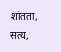शांतता, सत्य,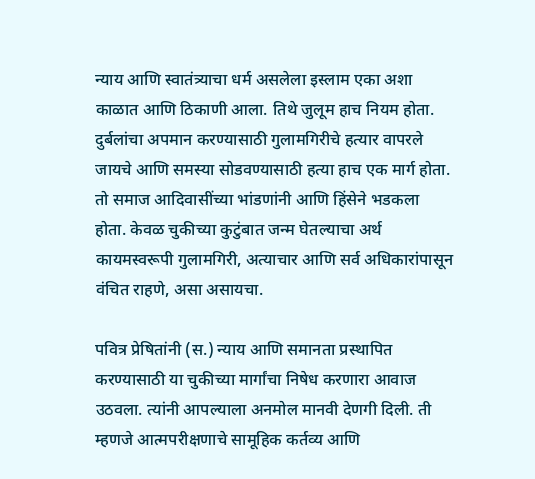न्याय आणि स्वातंत्र्याचा धर्म असलेला इस्लाम एका अशा काळात आणि ठिकाणी आला. तिथे जुलूम हाच नियम होता. दुर्बलांचा अपमान करण्यासाठी गुलामगिरीचे हत्यार वापरले जायचे आणि समस्या सोडवण्यासाठी हत्या हाच एक मार्ग होता. तो समाज आदिवासींच्या भांडणांनी आणि हिंसेने भडकला होता. केवळ चुकीच्या कुटुंबात जन्म घेतल्याचा अर्थ कायमस्वरूपी गुलामगिरी, अत्याचार आणि सर्व अधिकारांपासून वंचित राहणे, असा असायचा.

पवित्र प्रेषितांनी (स.) न्याय आणि समानता प्रस्थापित करण्यासाठी या चुकीच्या मार्गांचा निषेध करणारा आवाज उठवला. त्यांनी आपल्याला अनमोल मानवी देणगी दिली. ती म्हणजे आत्मपरीक्षणाचे सामूहिक कर्तव्य आणि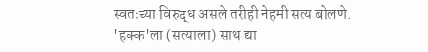स्वतःच्या विरुद्ध असले तरीही नेहमी सत्य बोलणे. 'हक्क'ला (सत्याला) साथ द्या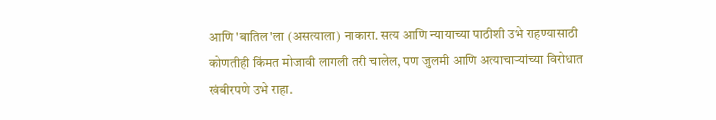आणि 'बातिल'ला (असत्याला) नाकारा. सत्य आणि न्यायाच्या पाठीशी उभे राहण्यासाठी कोणतीही किंमत मोजावी लागली तरी चालेल, पण जुलमी आणि अत्याचाऱ्यांच्या विरोधात खंबीरपणे उभे राहा.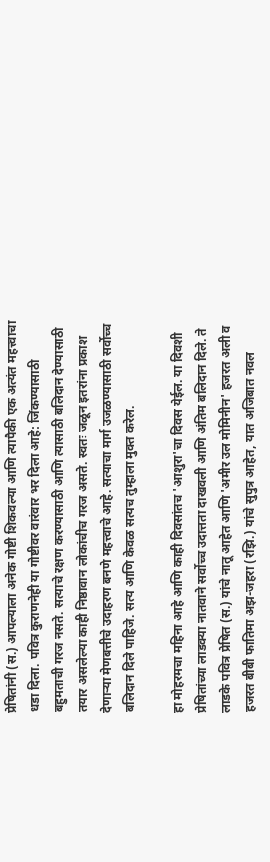प्रेषितांनी (स.) आपल्याला अनेक गोष्टी शिकवल्या आणि त्यापैकी एक अत्यंत महत्त्वाचा धडा दिला. पवित्र कुराणनेही या गोष्टीवर वारंवार भर दिला आहे: जिंकण्यासाठी बहुमताची गरज नसते. सत्याचे रक्षण करण्यासाठी आणि त्यासाठी बलिदान देण्यासाठी तयार असलेल्या काही निष्ठावान लोकांचीच गरज असते. स्वतः जळून इतरांना प्रकाश देणाऱ्या मेणबत्तीचे उदाहरण बनणे महत्त्वाचे आहे. सत्याचा मार्ग उजळण्यासाठी सर्वोच्च बलिदान दिले पाहिजे. सत्य आणि केवळ सत्यच तुम्हाला मुक्त करेल.

हा मोहरमचा महिना आहे आणि काही दिवसांतच 'आशुरा'चा दिवस येईल. या दिवशी प्रेषितांच्या लाडक्या नातवाने सर्वोच्च उदात्तता दाखवली आणि अंतिम बलिदान दिले. ते लाडके पवित्र प्रेषित (स.) यांचे नातू आहेत आणि 'अमीर उल मोमिनीन' हजरत अली व हजरत बीबी फातिमा अझ-जहरा (रझि.) यांचे सुपुत्र आहेत, यात अजिबात नवल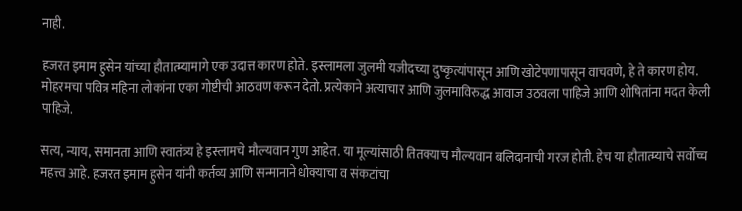नाही.

हजरत इमाम हुसेन यांच्या हौतात्म्यामागे एक उदात्त कारण होते. इस्लामला जुलमी यजीदच्या दुष्कृत्यांपासून आणि खोटेपणापासून वाचवणे, हे ते कारण होय. मोहरमचा पवित्र महिना लोकांना एका गोष्टीची आठवण करून देतो. प्रत्येकाने अत्याचार आणि जुलमाविरुद्ध आवाज उठवला पाहिजे आणि शोषितांना मदत केली पाहिजे.

सत्य, न्याय, समानता आणि स्वातंत्र्य हे इस्लामचे मौल्यवान गुण आहेत. या मूल्यांसाठी तितक्याच मौल्यवान बलिदानाची गरज होती. हेच या हौतात्म्याचे सर्वोच्च महत्त्व आहे. हजरत इमाम हुसेन यांनी कर्तव्य आणि सन्मानाने धोक्याचा व संकटांचा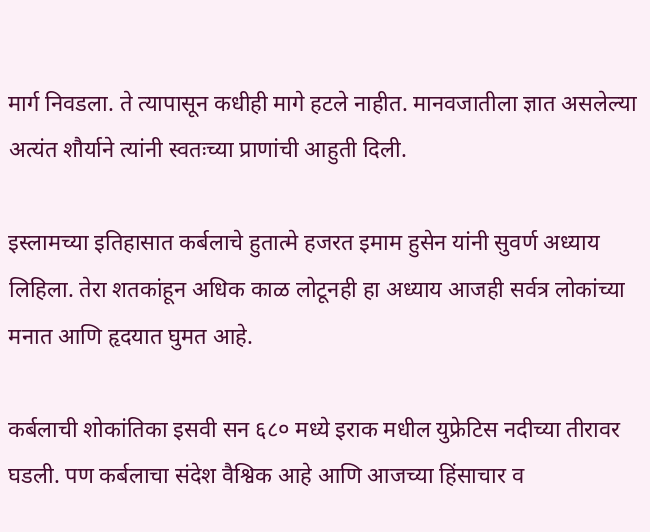मार्ग निवडला. ते त्यापासून कधीही मागे हटले नाहीत. मानवजातीला ज्ञात असलेल्या अत्यंत शौर्याने त्यांनी स्वतःच्या प्राणांची आहुती दिली.

इस्लामच्या इतिहासात कर्बलाचे हुतात्मे हजरत इमाम हुसेन यांनी सुवर्ण अध्याय लिहिला. तेरा शतकांहून अधिक काळ लोटूनही हा अध्याय आजही सर्वत्र लोकांच्या मनात आणि हृदयात घुमत आहे.

कर्बलाची शोकांतिका इसवी सन ६८० मध्ये इराक मधील युफ्रेटिस नदीच्या तीरावर घडली. पण कर्बलाचा संदेश वैश्विक आहे आणि आजच्या हिंसाचार व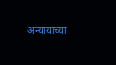अन्यायाच्या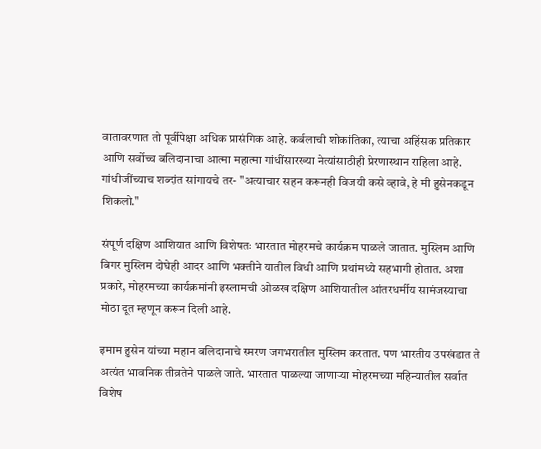वातावरणात तो पूर्वीपेक्षा अधिक प्रासंगिक आहे. कर्बलाची शोकांतिका, त्याचा अहिंसक प्रतिकार आणि सर्वोच्च बलिदानाचा आत्मा महात्मा गांधींसारख्या नेत्यांसाठीही प्रेरणास्थान राहिला आहे. गांधीजींच्याच शब्दांत सांगायचे तर- "अत्याचार सहन करूनही विजयी कसे व्हावे, हे मी हुसेनकडून शिकलो."

संपूर्ण दक्षिण आशियात आणि विशेषतः भारतात मोहरमचे कार्यक्रम पाळले जातात. मुस्लिम आणि बिगर मुस्लिम दोघेही आदर आणि भक्तीने यातील विधी आणि प्रथांमध्ये सहभागी होतात. अशा प्रकारे, मोहरमच्या कार्यक्रमांनी इस्लामची ओळख दक्षिण आशियातील आंतरधर्मीय सामंजस्याचा मोठा दूत म्हणून करून दिली आहे.

इमाम हुसेन यांच्या महान बलिदानाचे स्मरण जगभरातील मुस्लिम करतात. पण भारतीय उपखंडात ते अत्यंत भावनिक तीव्रतेने पाळले जाते. भारतात पाळल्या जाणाऱ्या मोहरमच्या महिन्यातील सर्वात विशेष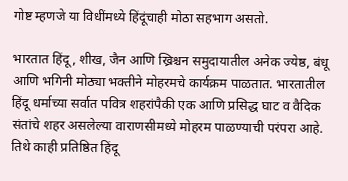गोष्ट म्हणजे या विधींमध्ये हिंदूंचाही मोठा सहभाग असतो.

भारतात हिंदू, शीख, जैन आणि ख्रिश्चन समुदायातील अनेक ज्येष्ठ, बंधू आणि भगिनी मोठ्या भक्तीने मोहरमचे कार्यक्रम पाळतात. भारतातील हिंदू धर्माच्या सर्वात पवित्र शहरांपैकी एक आणि प्रसिद्ध घाट व वैदिक संतांचे शहर असलेल्या वाराणसीमध्ये मोहरम पाळण्याची परंपरा आहे. तिथे काही प्रतिष्ठित हिंदू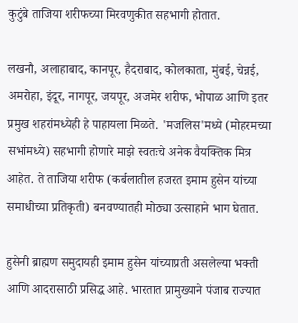कुटुंबे ताजिया शरीफच्या मिरवणुकीत सहभागी होतात.

लखनौ, अलाहाबाद, कानपूर, हैदराबाद, कोलकाता, मुंबई, चेन्नई, अमरोहा, इंदूर, नागपूर, जयपूर, अजमेर शरीफ, भोपाळ आणि इतर प्रमुख शहरांमध्येही हे पाहायला मिळते. 'मजलिस'मध्ये (मोहरमच्या सभांमध्ये) सहभागी होणारे माझे स्वतःचे अनेक वैयक्तिक मित्र आहेत. ते ताजिया शरीफ (कर्बलातील हजरत इमाम हुसेन यांच्या समाधीच्या प्रतिकृती) बनवण्यातही मोठ्या उत्साहाने भाग घेतात.

हुसेनी ब्राह्मण समुदायही इमाम हुसेन यांच्याप्रती असलेल्या भक्ती आणि आदरासाठी प्रसिद्ध आहे. भारतात प्रामुख्याने पंजाब राज्यात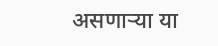असणाऱ्या या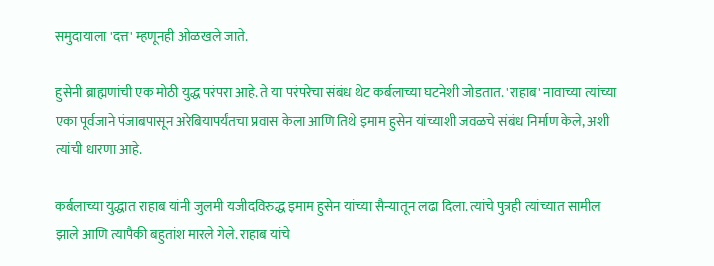समुदायाला 'दत्त' म्हणूनही ओळखले जाते.

हुसेनी ब्राह्मणांची एक मोठी युद्ध परंपरा आहे. ते या परंपरेचा संबंध थेट कर्बलाच्या घटनेशी जोडतात. 'राहाब' नावाच्या त्यांच्या एका पूर्वजाने पंजाबपासून अरेबियापर्यंतचा प्रवास केला आणि तिथे इमाम हुसेन यांच्याशी जवळचे संबंध निर्माण केले, अशी त्यांची धारणा आहे.

कर्बलाच्या युद्धात राहाब यांनी जुलमी यजीदविरुद्ध इमाम हुसेन यांच्या सैन्यातून लढा दिला. त्यांचे पुत्रही त्यांच्यात सामील झाले आणि त्यापैकी बहुतांश मारले गेले. राहाब यांचे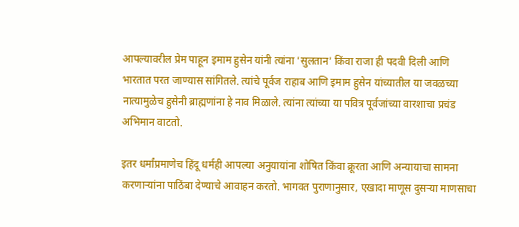आपल्यावरील प्रेम पाहून इमाम हुसेन यांनी त्यांना 'सुलतान' किंवा राजा ही पदवी दिली आणि भारतात परत जाण्यास सांगितले. त्यांचे पूर्वज राहाब आणि इमाम हुसेन यांच्यातील या जवळच्या नात्यामुळेच हुसेनी ब्राह्मणांना हे नाव मिळाले. त्यांना त्यांच्या या पवित्र पूर्वजांच्या वारशाचा प्रचंड अभिमान वाटतो.

इतर धर्मांप्रमाणेच हिंदू धर्मही आपल्या अनुयायांना शोषित किंवा क्रूरता आणि अन्यायाचा सामना करणाऱ्यांना पाठिंबा देण्याचे आवाहन करतो. भागवत पुराणानुसार, एखादा माणूस दुसऱ्या माणसाचा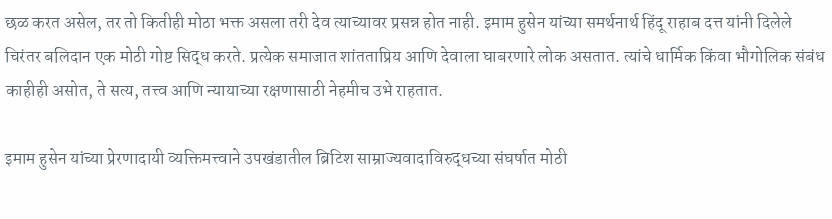छळ करत असेल, तर तो कितीही मोठा भक्त असला तरी देव त्याच्यावर प्रसन्न होत नाही. इमाम हुसेन यांच्या समर्थनार्थ हिंदू राहाब दत्त यांनी दिलेले चिरंतर बलिदान एक मोठी गोष्ट सिद्ध करते. प्रत्येक समाजात शांतताप्रिय आणि देवाला घाबरणारे लोक असतात. त्यांचे धार्मिक किंवा भौगोलिक संबंध काहीही असोत, ते सत्य, तत्त्व आणि न्यायाच्या रक्षणासाठी नेहमीच उभे राहतात.

इमाम हुसेन यांच्या प्रेरणादायी व्यक्तिमत्त्वाने उपखंडातील ब्रिटिश साम्राज्यवादाविरुद्धच्या संघर्षात मोठी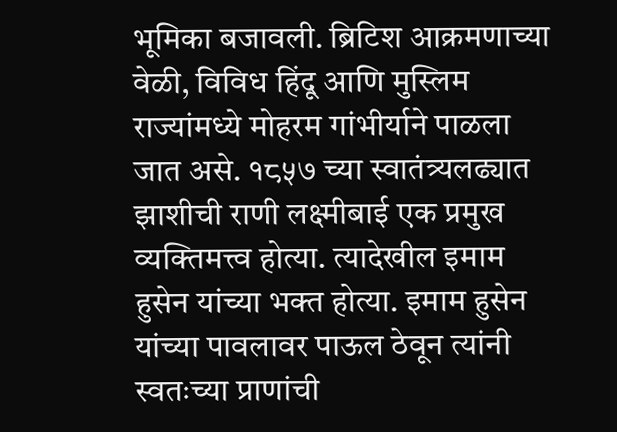भूमिका बजावली. ब्रिटिश आक्रमणाच्या वेळी, विविध हिंदू आणि मुस्लिम राज्यांमध्ये मोहरम गांभीर्याने पाळला जात असे. १८५७ च्या स्वातंत्र्यलढ्यात झाशीची राणी लक्ष्मीबाई एक प्रमुख व्यक्तिमत्त्व होत्या. त्यादेखील इमाम हुसेन यांच्या भक्त होत्या. इमाम हुसेन यांच्या पावलावर पाऊल ठेवून त्यांनी स्वतःच्या प्राणांची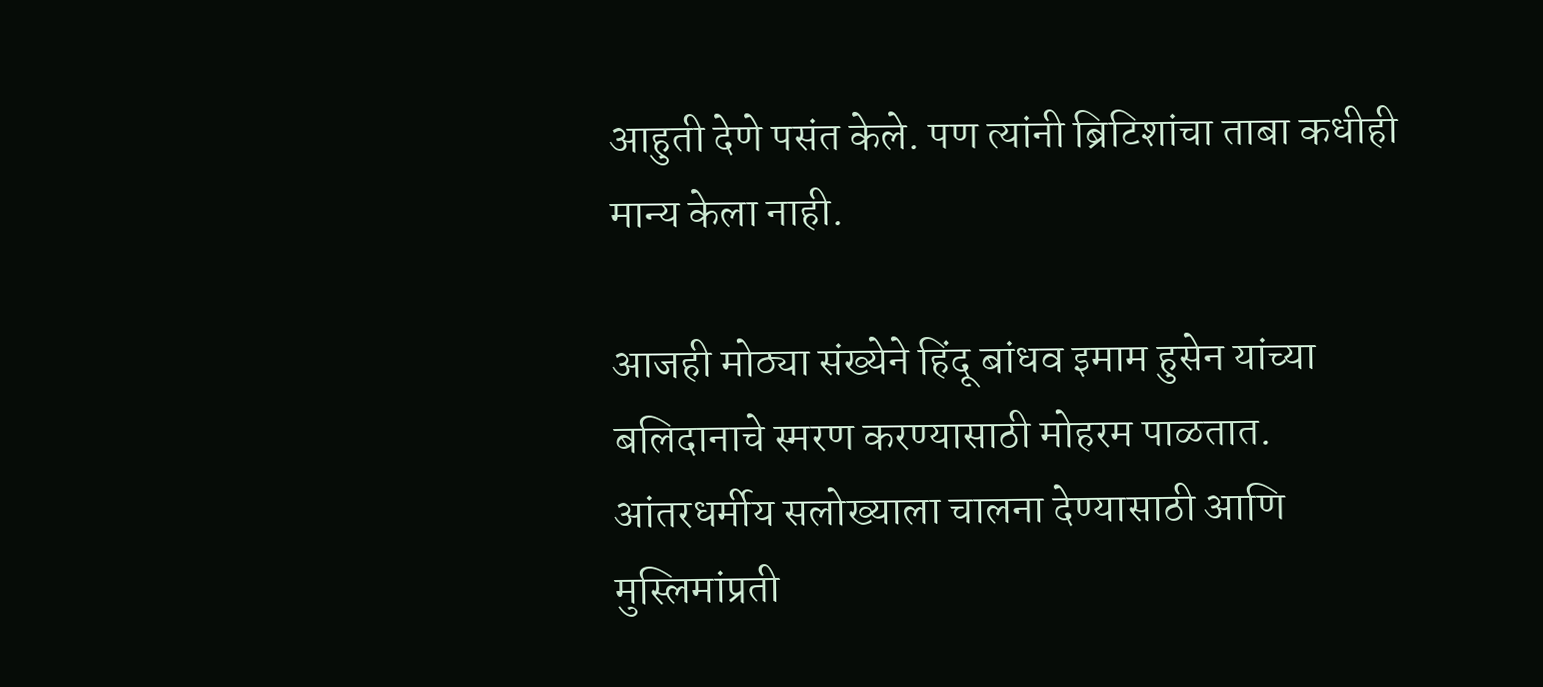आहुती देणे पसंत केले. पण त्यांनी ब्रिटिशांचा ताबा कधीही मान्य केला नाही.

आजही मोठ्या संख्येने हिंदू बांधव इमाम हुसेन यांच्या बलिदानाचे स्मरण करण्यासाठी मोहरम पाळतात. आंतरधर्मीय सलोख्याला चालना देण्यासाठी आणि मुस्लिमांप्रती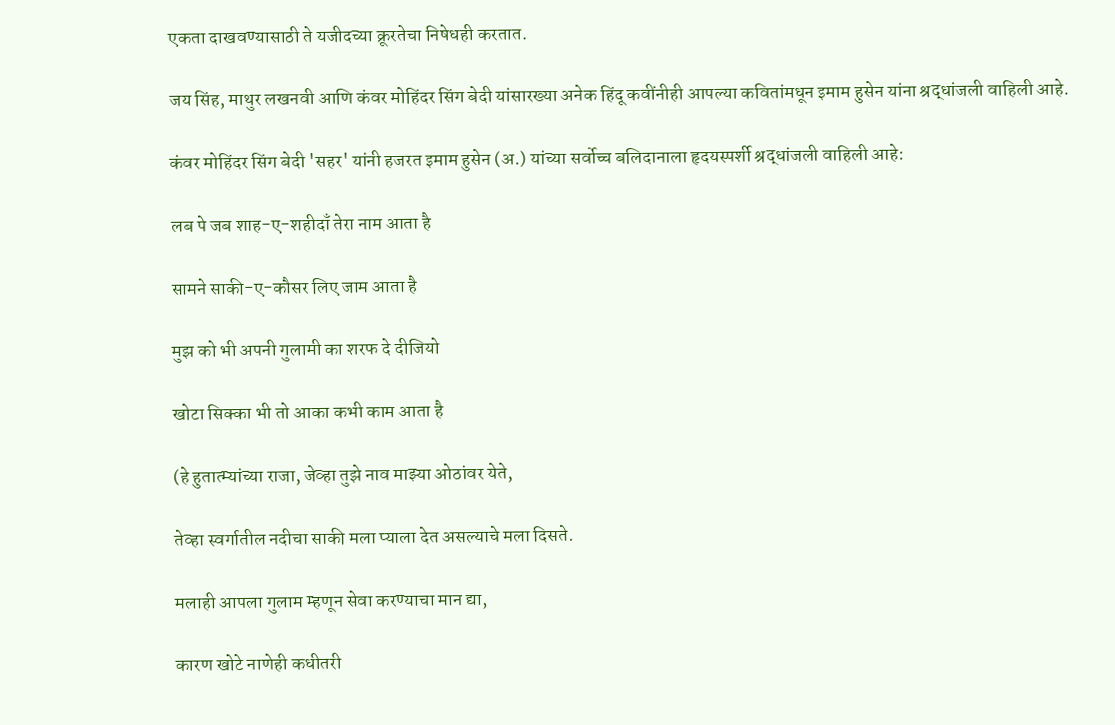एकता दाखवण्यासाठी ते यजीदच्या क्रूरतेचा निषेधही करतात.

जय सिंह, माथुर लखनवी आणि कंवर मोहिंदर सिंग बेदी यांसारख्या अनेक हिंदू कवींनीही आपल्या कवितांमधून इमाम हुसेन यांना श्रद्धांजली वाहिली आहे.

कंवर मोहिंदर सिंग बेदी 'सहर' यांनी हजरत इमाम हुसेन (अ.) यांच्या सर्वोच्च बलिदानाला हृदयस्पर्शी श्रद्धांजली वाहिली आहे:

लब पे जब शाह-ए-शहीदाँ तेरा नाम आता है

सामने साकी-ए-कौसर लिए जाम आता है

मुझ को भी अपनी गुलामी का शरफ दे दीजियो

खोटा सिक्का भी तो आका कभी काम आता है

(हे हुतात्म्यांच्या राजा, जेव्हा तुझे नाव माझ्या ओठांवर येते,

तेव्हा स्वर्गातील नदीचा साकी मला प्याला देत असल्याचे मला दिसते.

मलाही आपला गुलाम म्हणून सेवा करण्याचा मान द्या,

कारण खोटे नाणेही कधीतरी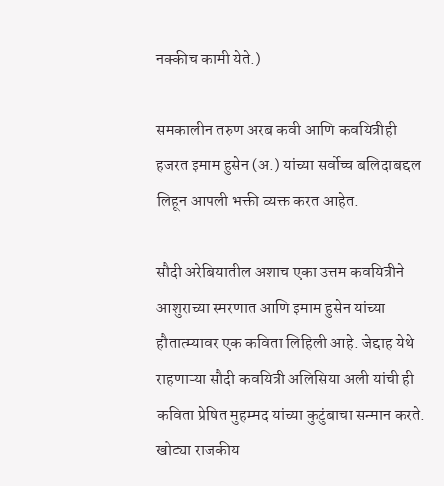नक्कीच कामी येते.)

समकालीन तरुण अरब कवी आणि कवयित्रीही हजरत इमाम हुसेन (अ.) यांच्या सर्वोच्च बलिदाबद्दल लिहून आपली भक्ती व्यक्त करत आहेत.

सौदी अरेबियातील अशाच एका उत्तम कवयित्रीने आशुराच्या स्मरणात आणि इमाम हुसेन यांच्या हौतात्म्यावर एक कविता लिहिली आहे. जेद्दाह येथे राहणाऱ्या सौदी कवयित्री अलिसिया अली यांची ही कविता प्रेषित मुहम्मद यांच्या कुटुंबाचा सन्मान करते. खोट्या राजकीय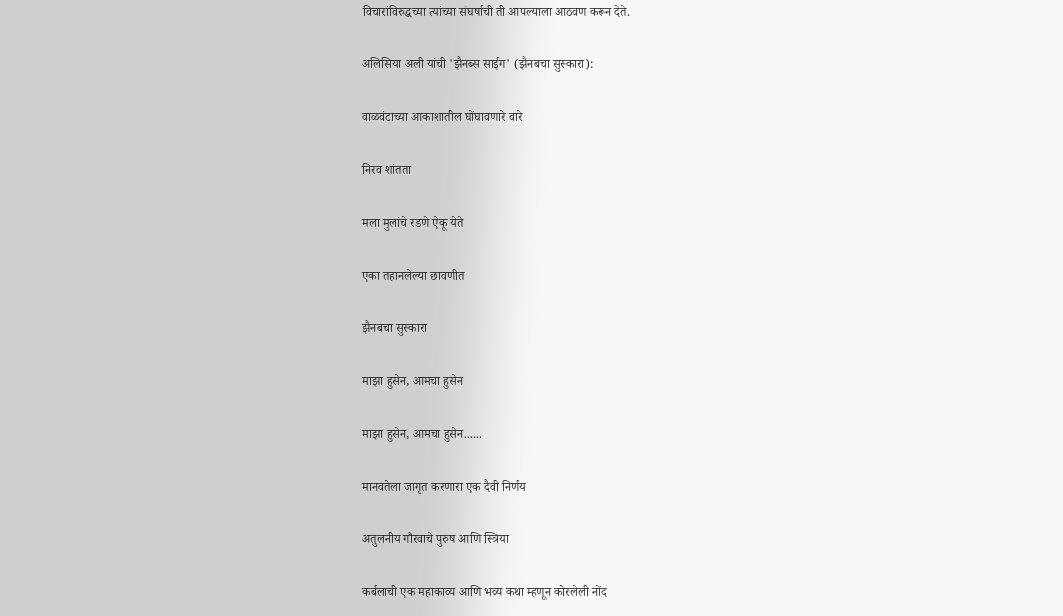विचारांविरुद्धच्या त्यांच्या संघर्षाची ती आपल्याला आठवण करून देते.

अलिसिया अली यांची 'झैनब्स साईग' (झैनबचा सुस्कारा):

वाळवंटाच्या आकाशातील घोंघावणारे वारे

निरव शांतता

मला मुलांचे रडणे ऐकू येते

एका तहानलेल्या छावणीत

झैनबचा सुस्कारा

माझा हुसेन, आमचा हुसेन

माझा हुसेन, आमचा हुसेन......

मानवतेला जागृत करणारा एक दैवी निर्णय

अतुलनीय गौरवाचे पुरुष आणि स्त्रिया

कर्बलाची एक महाकाव्य आणि भव्य कथा म्हणून कोरलेली नोंद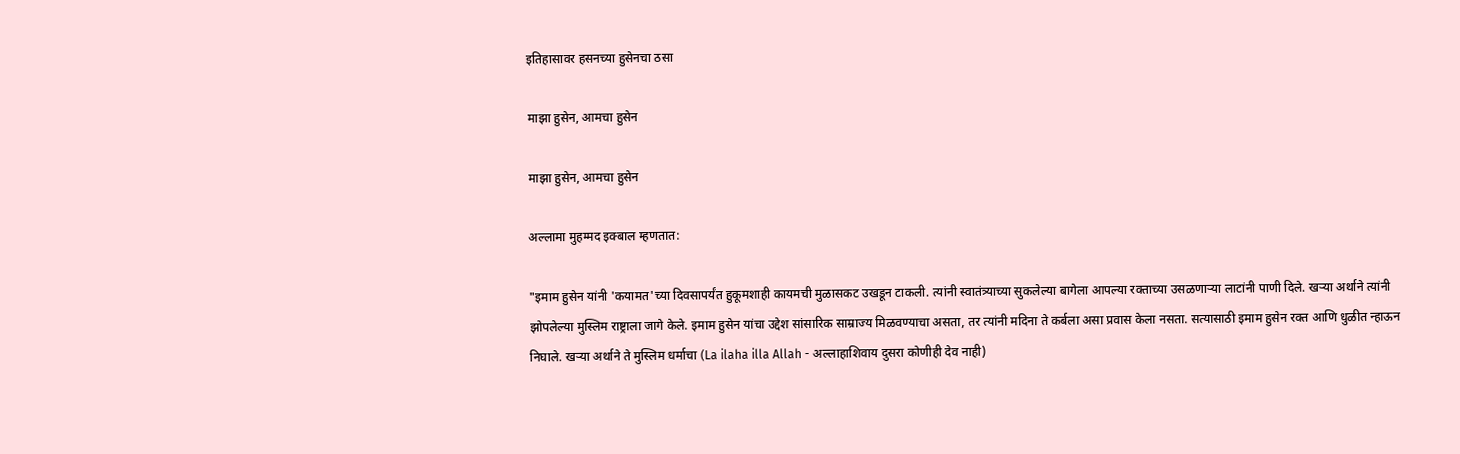इतिहासावर हसनच्या हुसेनचा ठसा

माझा हुसेन, आमचा हुसेन

माझा हुसेन, आमचा हुसेन

अल्लामा मुहम्मद इक्बाल म्हणतात:

"इमाम हुसेन यांनी 'कयामत'च्या दिवसापर्यंत हुकूमशाही कायमची मुळासकट उखडून टाकली. त्यांनी स्वातंत्र्याच्या सुकलेल्या बागेला आपल्या रक्ताच्या उसळणाऱ्या लाटांनी पाणी दिले. खऱ्या अर्थाने त्यांनी झोपलेल्या मुस्लिम राष्ट्राला जागे केले. इमाम हुसेन यांचा उद्देश सांसारिक साम्राज्य मिळवण्याचा असता, तर त्यांनी मदिना ते कर्बला असा प्रवास केला नसता. सत्यासाठी इमाम हुसेन रक्त आणि धुळीत न्हाऊन निघाले. खऱ्या अर्थाने ते मुस्लिम धर्माचा (La ilaha illa Allah - अल्लाहाशिवाय दुसरा कोणीही देव नाही)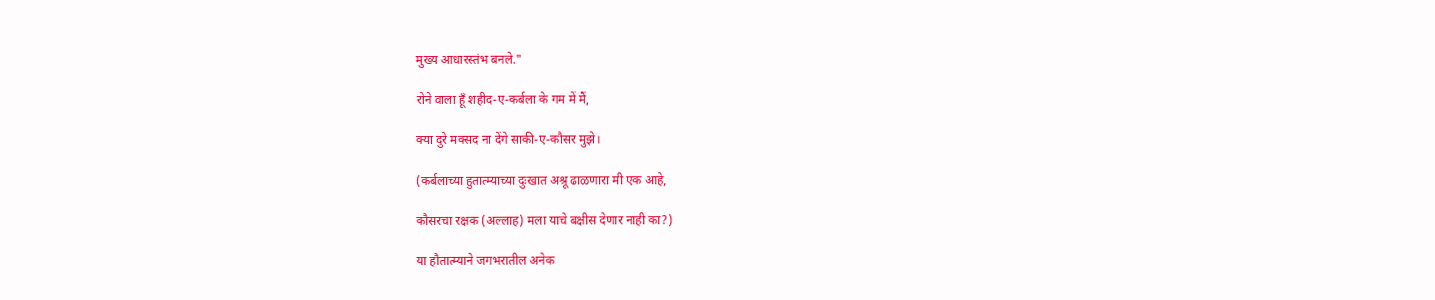मुख्य आधारस्तंभ बनले."

रोने वाला हूँ शहीद-ए-कर्बला के गम में मैं,

क्या दुरे मक्सद ना देंगे साकी-ए-कौसर मुझे।

(कर्बलाच्या हुतात्म्याच्या दुःखात अश्रू ढाळणारा मी एक आहे,

कौसरचा रक्षक (अल्लाह) मला याचे बक्षीस देणार नाही का?)

या हौतात्म्याने जगभरातील अनेक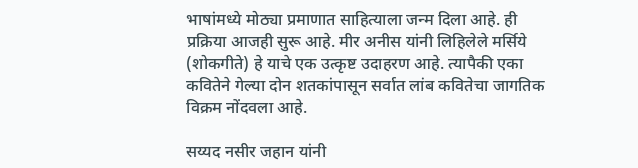भाषांमध्ये मोठ्या प्रमाणात साहित्याला जन्म दिला आहे. ही प्रक्रिया आजही सुरू आहे. मीर अनीस यांनी लिहिलेले मर्सिये (शोकगीते) हे याचे एक उत्कृष्ट उदाहरण आहे. त्यापैकी एका कवितेने गेल्या दोन शतकांपासून सर्वात लांब कवितेचा जागतिक विक्रम नोंदवला आहे.

सय्यद नसीर जहान यांनी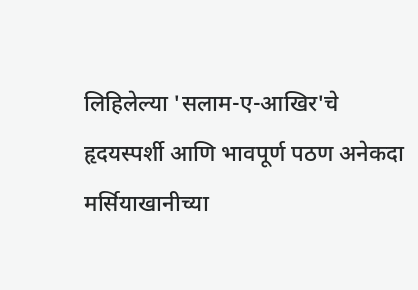लिहिलेल्या 'सलाम-ए-आखिर'चे हृदयस्पर्शी आणि भावपूर्ण पठण अनेकदा मर्सियाखानीच्या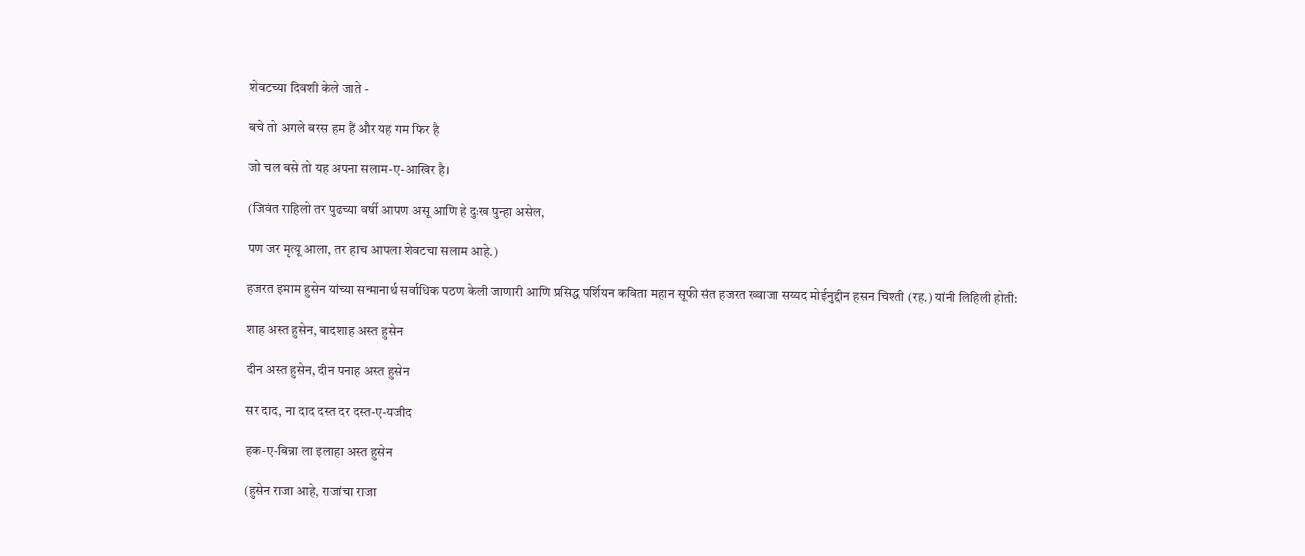शेवटच्या दिवशी केले जाते -

बचे तो अगले बरस हम हैं और यह गम फिर है

जो चल बसे तो यह अपना सलाम-ए-आखिर है।

(जिवंत राहिलो तर पुढच्या वर्षी आपण असू आणि हे दुःख पुन्हा असेल,

पण जर मृत्यू आला, तर हाच आपला शेवटचा सलाम आहे.)

हजरत इमाम हुसेन यांच्या सन्मानार्थ सर्वाधिक पठण केली जाणारी आणि प्रसिद्ध पर्शियन कविता महान सूफी संत हजरत ख्वाजा सय्यद मोईनुद्दीन हसन चिश्ती (रह.) यांनी लिहिली होती:

शाह अस्त हुसेन, बादशाह अस्त हुसेन

दीन अस्त हुसेन, दीन पनाह अस्त हुसेन

सर दाद, ना दाद दस्त दर दस्त-ए-यजीद

हक-ए-बिन्ना ला इलाहा अस्त हुसेन

(हुसेन राजा आहे, राजांचा राजा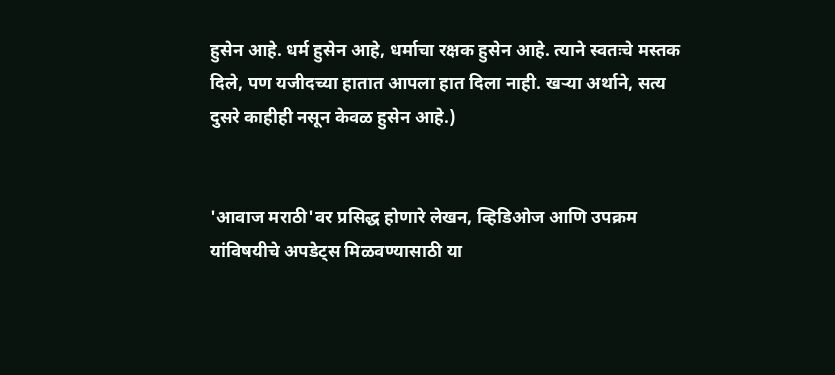हुसेन आहे. धर्म हुसेन आहे, धर्माचा रक्षक हुसेन आहे. त्याने स्वतःचे मस्तक दिले, पण यजीदच्या हातात आपला हात दिला नाही. खऱ्या अर्थाने, सत्य दुसरे काहीही नसून केवळ हुसेन आहे.)


'आवाज मराठी'वर प्रसिद्ध होणारे लेखन, व्हिडिओज आणि उपक्रम यांविषयीचे अपडेट्स मिळवण्यासाठी या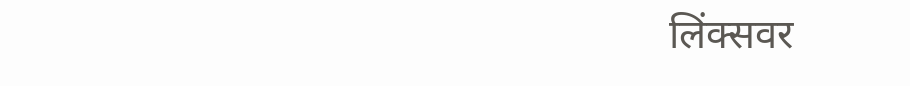लिंक्सवर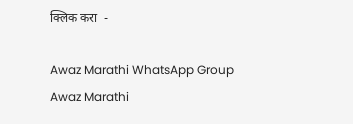क्लिक करा  -

Awaz Marathi WhatsApp Group
Awaz Marathi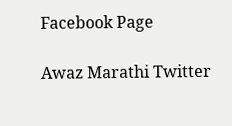Facebook Page

Awaz Marathi Twitter